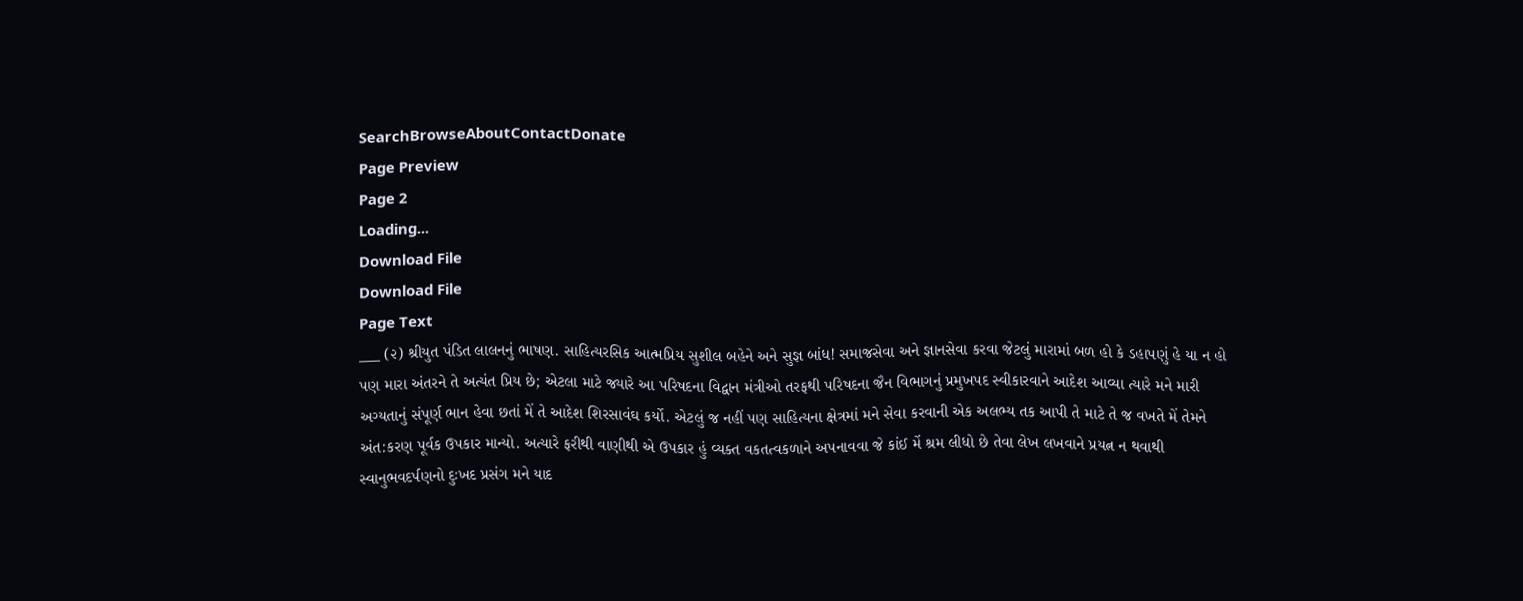SearchBrowseAboutContactDonate
Page Preview
Page 2
Loading...
Download File
Download File
Page Text
___ (૨) શ્રીયુત પંડિત લાલનનું ભાષણ. સાહિત્યરસિક આત્મપ્રિય સુશીલ બહેને અને સુજ્ઞ બાંધ! સમાજસેવા અને જ્ઞાનસેવા કરવા જેટલું મારામાં બળ હો કે ડહાપણું હે યા ન હો પણ મારા અંતરને તે અત્યંત પ્રિય છે; એટલા માટે જ્યારે આ પરિષદના વિદ્વાન મંત્રીઓ તરફથી પરિષદના જૈન વિભાગનું પ્રમુખપદ સ્વીકારવાને આદેશ આવ્યા ત્યારે મને મારી અગ્યતાનું સંપૂર્ણ ભાન હેવા છતાં મેં તે આદેશ શિરસાવંઘ કર્યો. એટલું જ નહીં પણ સાહિત્યના ક્ષેત્રમાં મને સેવા કરવાની એક અલભ્ય તક આપી તે માટે તે જ વખતે મેં તેમને અંત:કરણ પૂર્વક ઉપકાર માન્યો. અત્યારે ફરીથી વાણીથી એ ઉપકાર હું વ્યક્ત વકતત્વકળાને અપનાવવા જે કાંઈ મેં શ્રમ લીધો છે તેવા લેખ લખવાને પ્રયત્ન ન થવાથી સ્વાનુભવદર્પણનો દુઃખદ પ્રસંગ મને યાદ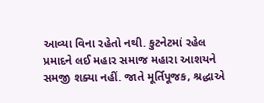આવ્યા વિના રહેતો નથી. કુટનેટમાં રહેલ પ્રમાદને લઈ મહાર સમાજ મહારા આશયને સમજી શક્યા નહીં. જાતે મૂર્તિપૂજક, શ્રદ્ધાએ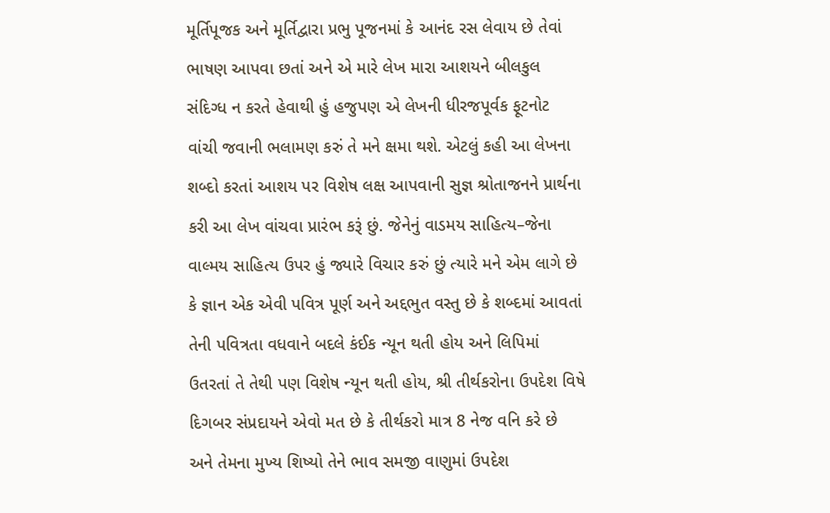મૂર્તિપૂજક અને મૂર્તિદ્વારા પ્રભુ પૂજનમાં કે આનંદ રસ લેવાય છે તેવાં ભાષણ આપવા છતાં અને એ મારે લેખ મારા આશયને બીલકુલ સંદિગ્ધ ન કરતે હેવાથી હું હજુપણ એ લેખની ધીરજપૂર્વક ફૂટનોટ વાંચી જવાની ભલામણ કરું તે મને ક્ષમા થશે. એટલું કહી આ લેખના શબ્દો કરતાં આશય પર વિશેષ લક્ષ આપવાની સુજ્ઞ શ્રોતાજનને પ્રાર્થના કરી આ લેખ વાંચવા પ્રારંભ કરૂં છું. જેનેનું વાડમય સાહિત્ય–જેના વાલ્મય સાહિત્ય ઉપર હું જ્યારે વિચાર કરું છું ત્યારે મને એમ લાગે છે કે જ્ઞાન એક એવી પવિત્ર પૂર્ણ અને અદ્દભુત વસ્તુ છે કે શબ્દમાં આવતાં તેની પવિત્રતા વધવાને બદલે કંઈક ન્યૂન થતી હોય અને લિપિમાં ઉતરતાં તે તેથી પણ વિશેષ ન્યૂન થતી હોય, શ્રી તીર્થકરોના ઉપદેશ વિષે દિગબર સંપ્રદાયને એવો મત છે કે તીર્થકરો માત્ર 8 નેજ વનિ કરે છે અને તેમના મુખ્ય શિષ્યો તેને ભાવ સમજી વાણુમાં ઉપદેશ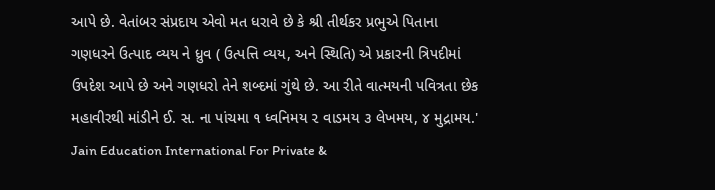આપે છે. વેતાંબર સંપ્રદાય એવો મત ધરાવે છે કે શ્રી તીર્થકર પ્રભુએ પિતાના ગણધરને ઉત્પાદ વ્યય ને ધ્રુવ ( ઉત્પત્તિ વ્યય, અને સ્થિતિ) એ પ્રકારની ત્રિપદીમાં ઉપદેશ આપે છે અને ગણધરો તેને શબ્દમાં ગુંથે છે. આ રીતે વાત્મયની પવિત્રતા છેક મહાવીરથી માંડીને ઈ. સ. ના પાંચમા ૧ ધ્વનિમય ૨ વાડમય ૩ લેખમય, ૪ મુદ્રામય.' Jain Education International For Private &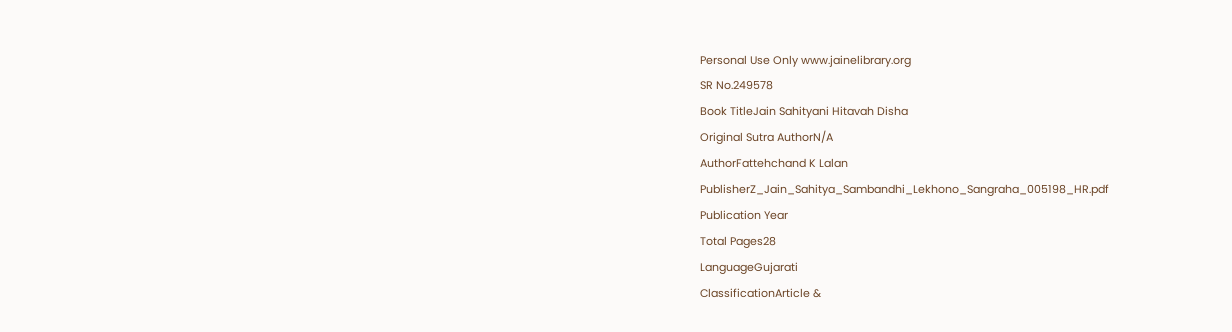Personal Use Only www.jainelibrary.org
SR No.249578
Book TitleJain Sahityani Hitavah Disha
Original Sutra AuthorN/A
AuthorFattehchand K Lalan
PublisherZ_Jain_Sahitya_Sambandhi_Lekhono_Sangraha_005198_HR.pdf
Publication Year
Total Pages28
LanguageGujarati
ClassificationArticle &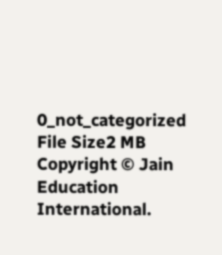0_not_categorized
File Size2 MB
Copyright © Jain Education International.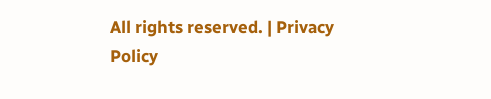All rights reserved. | Privacy Policy